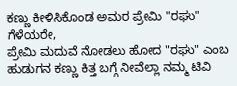ಕಣ್ಣು ಕೀಳಿಸಿಕೊಂಡ ಅಮರ ಪ್ರೇಮಿ "ರಘು"
ಗೆಳೆಯರೇ,
ಪ್ರೇಮಿ ಮದುವೆ ನೋಡಲು ಹೋದ "ರಘು" ಎಂಬ ಹುಡುಗನ ಕಣ್ಣು ಕಿತ್ತ ಬಗ್ಗೆ ನೀವೆಲ್ಲಾ ನಮ್ಮ ಟಿವಿ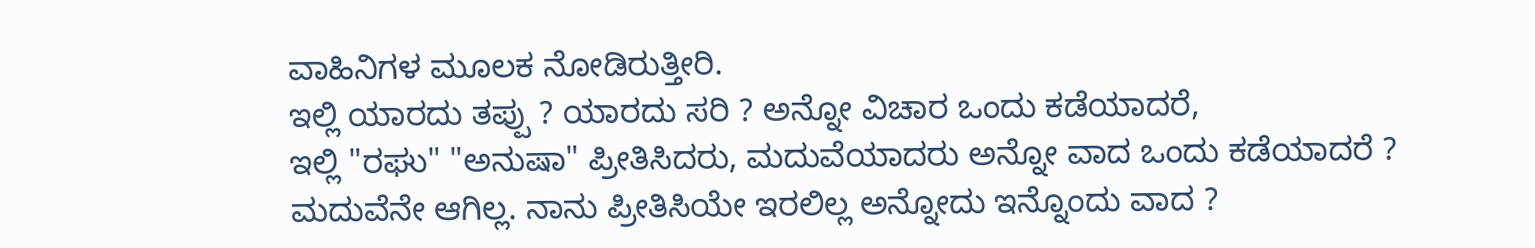ವಾಹಿನಿಗಳ ಮೂಲಕ ನೋಡಿರುತ್ತೀರಿ.
ಇಲ್ಲಿ ಯಾರದು ತಪ್ಪು ? ಯಾರದು ಸರಿ ? ಅನ್ನೋ ವಿಚಾರ ಒಂದು ಕಡೆಯಾದರೆ,
ಇಲ್ಲಿ "ರಘು" "ಅನುಷಾ" ಪ್ರೀತಿಸಿದರು, ಮದುವೆಯಾದರು ಅನ್ನೋ ವಾದ ಒಂದು ಕಡೆಯಾದರೆ ?
ಮದುವೆನೇ ಆಗಿಲ್ಲ. ನಾನು ಪ್ರೀತಿಸಿಯೇ ಇರಲಿಲ್ಲ ಅನ್ನೋದು ಇನ್ನೊಂದು ವಾದ ?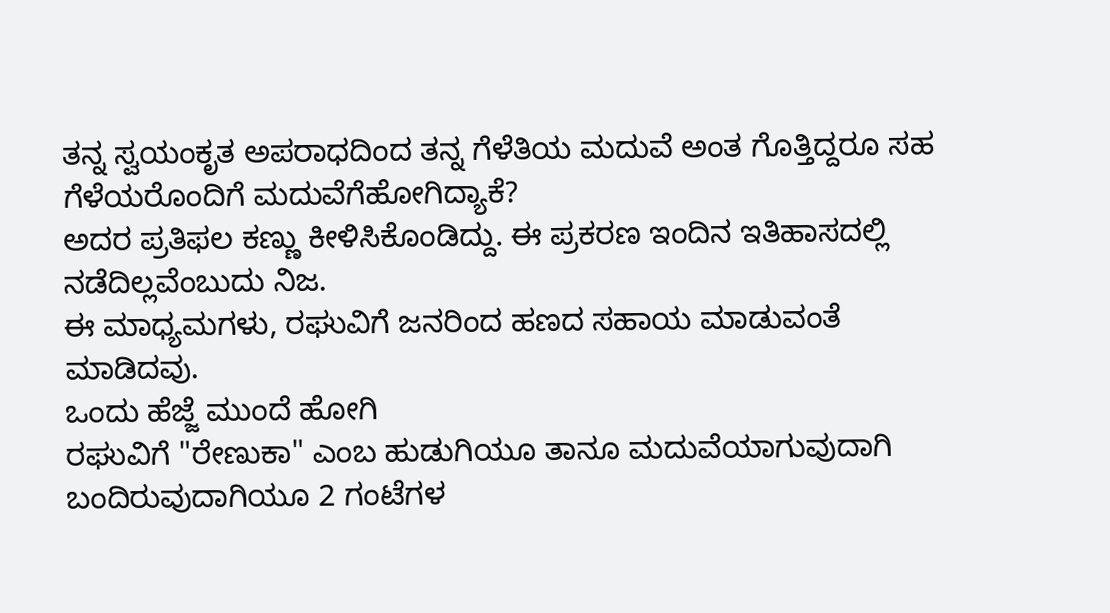ತನ್ನ ಸ್ವಯಂಕೃತ ಅಪರಾಧದಿಂದ ತನ್ನ ಗೆಳೆತಿಯ ಮದುವೆ ಅಂತ ಗೊತ್ತಿದ್ದರೂ ಸಹ ಗೆಳೆಯರೊಂದಿಗೆ ಮದುವೆಗೆಹೋಗಿದ್ಯಾಕೆ?
ಅದರ ಪ್ರತಿಫಲ ಕಣ್ಣು ಕೀಳಿಸಿಕೊಂಡಿದ್ದು. ಈ ಪ್ರಕರಣ ಇಂದಿನ ಇತಿಹಾಸದಲ್ಲಿ ನಡೆದಿಲ್ಲವೆಂಬುದು ನಿಜ.
ಈ ಮಾಧ್ಯಮಗಳು, ರಘುವಿಗೆ ಜನರಿಂದ ಹಣದ ಸಹಾಯ ಮಾಡುವಂತೆ ಮಾಡಿದವು.
ಒಂದು ಹೆಜ್ಜೆ ಮುಂದೆ ಹೋಗಿ
ರಘುವಿಗೆ "ರೇಣುಕಾ" ಎಂಬ ಹುಡುಗಿಯೂ ತಾನೂ ಮದುವೆಯಾಗುವುದಾಗಿ ಬಂದಿರುವುದಾಗಿಯೂ 2 ಗಂಟೆಗಳ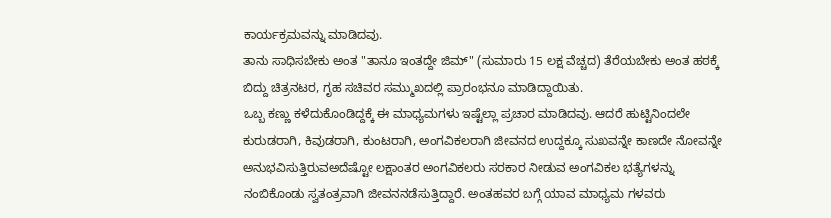ಕಾರ್ಯಕ್ರಮವನ್ನು ಮಾಡಿದವು.
ತಾನು ಸಾಧಿಸಬೇಕು ಅಂತ "ತಾನೂ ಇಂತದ್ದೇ ಜಿಮ್" (ಸುಮಾರು 15 ಲಕ್ಷ ವೆಚ್ಚದ) ತೆರೆಯಬೇಕು ಅಂತ ಹಠಕ್ಕೆ ಬಿದ್ದು ಚಿತ್ರನಟರ, ಗೃಹ ಸಚಿವರ ಸಮ್ಮುಖದಲ್ಲಿ ಪ್ರಾರಂಭನೂ ಮಾಡಿದ್ದಾಯಿತು.
ಒಬ್ಬ ಕಣ್ಣು ಕಳೆದುಕೊಂಡಿದ್ದಕ್ಕೆ ಈ ಮಾಧ್ಯಮಗಳು ಇಷ್ಟೆಲ್ಲಾ ಪ್ರಚಾರ ಮಾಡಿದವು. ಆದರೆ ಹುಟ್ಟಿನಿಂದಲೇ ಕುರುಡರಾಗಿ, ಕಿವುಡರಾಗಿ, ಕುಂಟರಾಗಿ, ಅಂಗವಿಕಲರಾಗಿ ಜೀವನದ ಉದ್ದಕ್ಕೂ ಸುಖವನ್ನೇ ಕಾಣದೇ ನೋವನ್ನೇ ಅನುಭವಿಸುತ್ತಿರುವಅದೆಷ್ಟೋ ಲಕ್ಷಾಂತರ ಅಂಗವಿಕಲರು ಸರಕಾರ ನೀಡುವ ಅಂಗವಿಕಲ ಭತ್ಯೆಗಳನ್ನು ನಂಬಿಕೊಂಡು ಸ್ವತಂತ್ರವಾಗಿ ಜೀವನನಡೆಸುತ್ತಿದ್ದಾರೆ. ಅಂತಹವರ ಬಗ್ಗೆ ಯಾವ ಮಾಧ್ಯಮ ಗಳವರು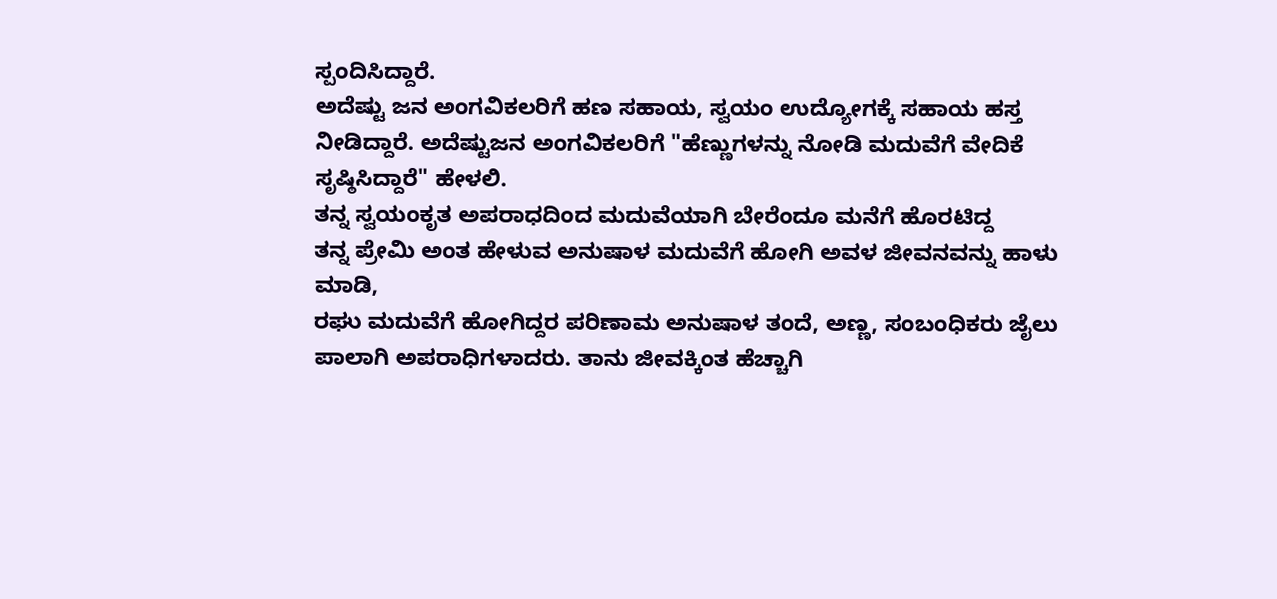ಸ್ಪಂದಿಸಿದ್ದಾರೆ.
ಅದೆಷ್ಟು ಜನ ಅಂಗವಿಕಲರಿಗೆ ಹಣ ಸಹಾಯ, ಸ್ವಯಂ ಉದ್ಯೋಗಕ್ಕೆ ಸಹಾಯ ಹಸ್ತ ನೀಡಿದ್ದಾರೆ. ಅದೆಷ್ಟುಜನ ಅಂಗವಿಕಲರಿಗೆ "ಹೆಣ್ಣುಗಳನ್ನು ನೋಡಿ ಮದುವೆಗೆ ವೇದಿಕೆ ಸೃಷ್ಠಿಸಿದ್ದಾರೆ" ಹೇಳಲಿ.
ತನ್ನ ಸ್ವಯಂಕೃತ ಅಪರಾಧದಿಂದ ಮದುವೆಯಾಗಿ ಬೇರೆಂದೂ ಮನೆಗೆ ಹೊರಟಿದ್ದ
ತನ್ನ ಪ್ರೇಮಿ ಅಂತ ಹೇಳುವ ಅನುಷಾಳ ಮದುವೆಗೆ ಹೋಗಿ ಅವಳ ಜೀವನವನ್ನು ಹಾಳು ಮಾಡಿ,
ರಘು ಮದುವೆಗೆ ಹೋಗಿದ್ದರ ಪರಿಣಾಮ ಅನುಷಾಳ ತಂದೆ, ಅಣ್ಣ, ಸಂಬಂಧಿಕರು ಜೈಲು ಪಾಲಾಗಿ ಅಪರಾಧಿಗಳಾದರು. ತಾನು ಜೀವಕ್ಕಿಂತ ಹೆಚ್ಚಾಗಿ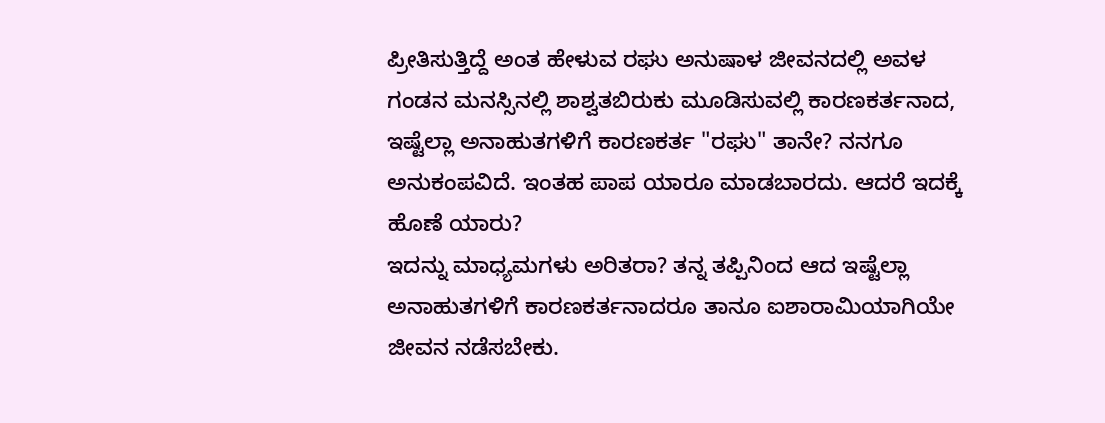ಪ್ರೀತಿಸುತ್ತಿದ್ದೆ ಅಂತ ಹೇಳುವ ರಘು ಅನುಷಾಳ ಜೀವನದಲ್ಲಿ ಅವಳ ಗಂಡನ ಮನಸ್ಸಿನಲ್ಲಿ ಶಾಶ್ವತಬಿರುಕು ಮೂಡಿಸುವಲ್ಲಿ ಕಾರಣಕರ್ತನಾದ,
ಇಷ್ಟೆಲ್ಲಾ ಅನಾಹುತಗಳಿಗೆ ಕಾರಣಕರ್ತ "ರಘು" ತಾನೇ? ನನಗೂ ಅನುಕಂಪವಿದೆ. ಇಂತಹ ಪಾಪ ಯಾರೂ ಮಾಡಬಾರದು. ಆದರೆ ಇದಕ್ಕೆ ಹೊಣೆ ಯಾರು?
ಇದನ್ನು ಮಾಧ್ಯಮಗಳು ಅರಿತರಾ? ತನ್ನ ತಪ್ಪಿನಿಂದ ಆದ ಇಷ್ಟೆಲ್ಲಾ ಅನಾಹುತಗಳಿಗೆ ಕಾರಣಕರ್ತನಾದರೂ ತಾನೂ ಐಶಾರಾಮಿಯಾಗಿಯೇ ಜೀವನ ನಡೆಸಬೇಕು.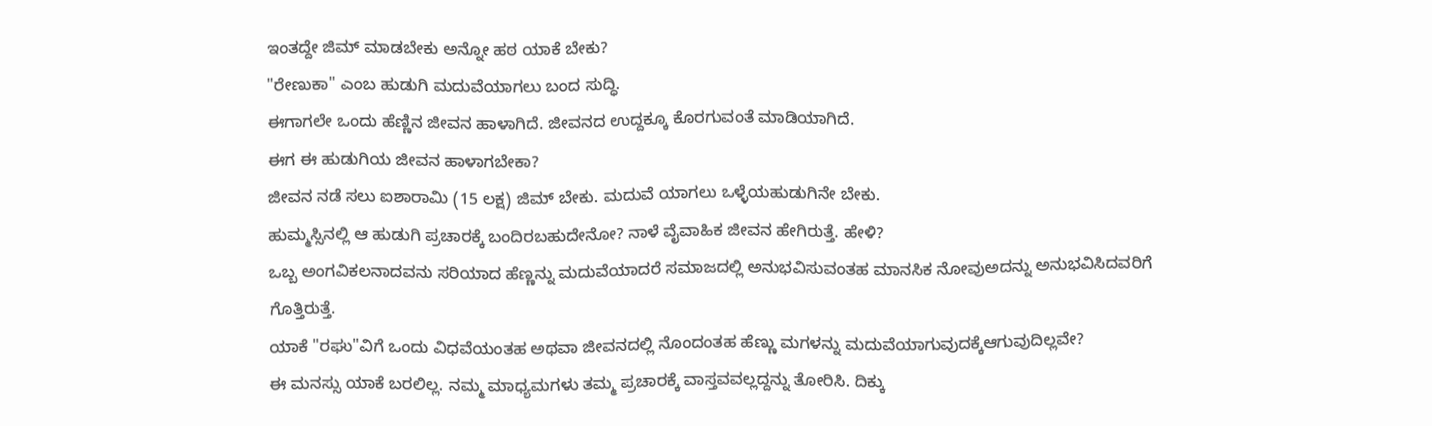ಇಂತದ್ದೇ ಜಿಮ್ ಮಾಡಬೇಕು ಅನ್ನೋ ಹಠ ಯಾಕೆ ಬೇಕು?
"ರೇಣುಕಾ" ಎಂಬ ಹುಡುಗಿ ಮದುವೆಯಾಗಲು ಬಂದ ಸುದ್ಧಿ.
ಈಗಾಗಲೇ ಒಂದು ಹೆಣ್ಣಿನ ಜೀವನ ಹಾಳಾಗಿದೆ. ಜೀವನದ ಉದ್ದಕ್ಕೂ ಕೊರಗುವಂತೆ ಮಾಡಿಯಾಗಿದೆ.
ಈಗ ಈ ಹುಡುಗಿಯ ಜೀವನ ಹಾಳಾಗಬೇಕಾ?
ಜೀವನ ನಡೆ ಸಲು ಐಶಾರಾಮಿ (15 ಲಕ್ಷ) ಜಿಮ್ ಬೇಕು. ಮದುವೆ ಯಾಗಲು ಒಳ್ಳೆಯಹುಡುಗಿನೇ ಬೇಕು.
ಹುಮ್ಮಸ್ಸಿನಲ್ಲಿ ಆ ಹುಡುಗಿ ಪ್ರಚಾರಕ್ಕೆ ಬಂದಿರಬಹುದೇನೋ? ನಾಳೆ ವೈವಾಹಿಕ ಜೀವನ ಹೇಗಿರುತ್ತೆ. ಹೇಳಿ?
ಒಬ್ಬ ಅಂಗವಿಕಲನಾದವನು ಸರಿಯಾದ ಹೆಣ್ಣನ್ನು ಮದುವೆಯಾದರೆ ಸಮಾಜದಲ್ಲಿ ಅನುಭವಿಸುವಂತಹ ಮಾನಸಿಕ ನೋವುಅದನ್ನು ಅನುಭವಿಸಿದವರಿಗೆ ಗೊತ್ತಿರುತ್ತೆ.
ಯಾಕೆ "ರಘು"ವಿಗೆ ಒಂದು ವಿಧವೆಯಂತಹ ಅಥವಾ ಜೀವನದಲ್ಲಿ ನೊಂದಂತಹ ಹೆಣ್ಣು ಮಗಳನ್ನು ಮದುವೆಯಾಗುವುದಕ್ಕೆಆಗುವುದಿಲ್ಲವೇ?
ಈ ಮನಸ್ಸು ಯಾಕೆ ಬರಲಿಲ್ಲ. ನಮ್ಮ ಮಾಧ್ಯಮಗಳು ತಮ್ಮ ಪ್ರಚಾರಕ್ಕೆ ವಾಸ್ತವವಲ್ಲದ್ದನ್ನು ತೋರಿಸಿ. ದಿಕ್ಕು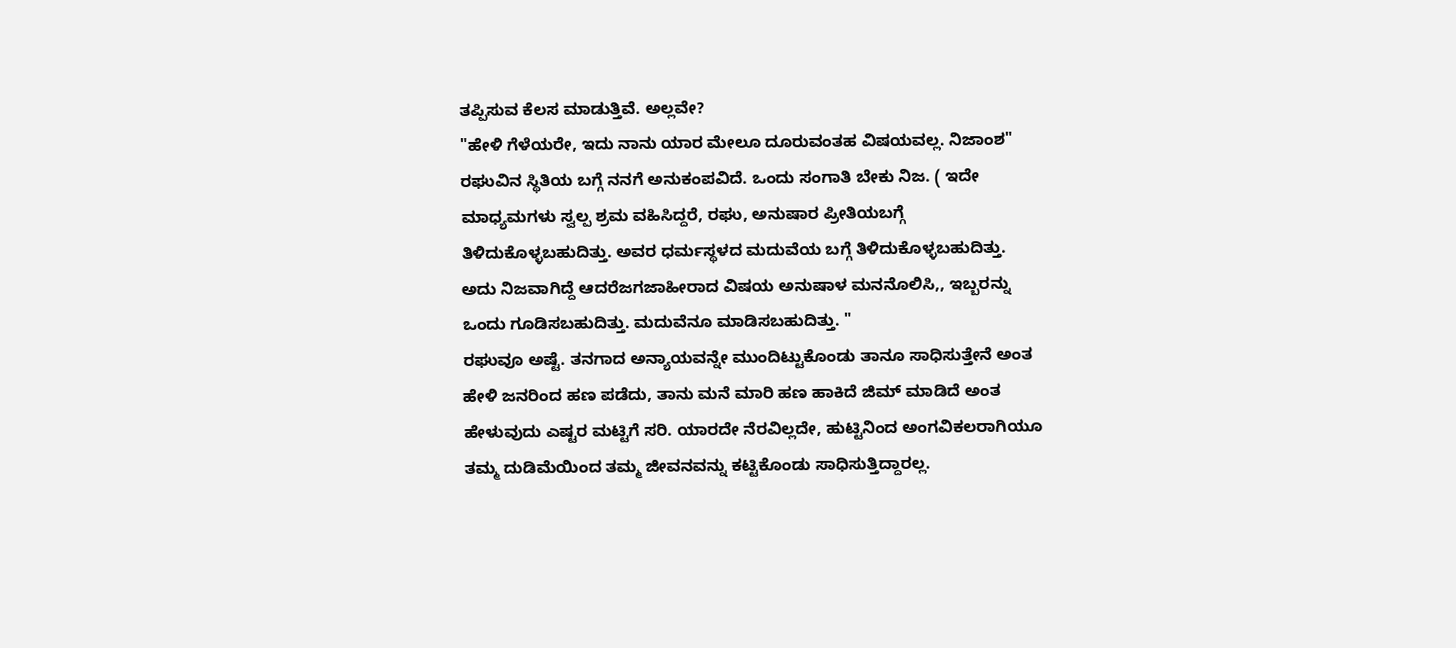ತಪ್ಪಿಸುವ ಕೆಲಸ ಮಾಡುತ್ತಿವೆ. ಅಲ್ಲವೇ?
"ಹೇಳಿ ಗೆಳೆಯರೇ, ಇದು ನಾನು ಯಾರ ಮೇಲೂ ದೂರುವಂತಹ ವಿಷಯವಲ್ಲ. ನಿಜಾಂಶ" ರಘುವಿನ ಸ್ಥಿತಿಯ ಬಗ್ಗೆ ನನಗೆ ಅನುಕಂಪವಿದೆ. ಒಂದು ಸಂಗಾತಿ ಬೇಕು ನಿಜ. ( ಇದೇ ಮಾಧ್ಯಮಗಳು ಸ್ವಲ್ಪ ಶ್ರಮ ವಹಿಸಿದ್ದರೆ, ರಘು, ಅನುಷಾರ ಪ್ರೀತಿಯಬಗ್ಗೆ ತಿಳಿದುಕೊಳ್ಳಬಹುದಿತ್ತು. ಅವರ ಧರ್ಮಸ್ಥಳದ ಮದುವೆಯ ಬಗ್ಗೆ ತಿಳಿದುಕೊಳ್ಳಬಹುದಿತ್ತು. ಅದು ನಿಜವಾಗಿದ್ದೆ ಆದರೆಜಗಜಾಹೀರಾದ ವಿಷಯ ಅನುಷಾಳ ಮನನೊಲಿಸಿ,, ಇಬ್ಬರನ್ನು ಒಂದು ಗೂಡಿಸಬಹುದಿತ್ತು. ಮದುವೆನೂ ಮಾಡಿಸಬಹುದಿತ್ತು. "
ರಘುವೂ ಅಷ್ಟೆ. ತನಗಾದ ಅನ್ಯಾಯವನ್ನೇ ಮುಂದಿಟ್ಟುಕೊಂಡು ತಾನೂ ಸಾಧಿಸುತ್ತೇನೆ ಅಂತ ಹೇಳಿ ಜನರಿಂದ ಹಣ ಪಡೆದು, ತಾನು ಮನೆ ಮಾರಿ ಹಣ ಹಾಕಿದೆ ಜಿಮ್ ಮಾಡಿದೆ ಅಂತ ಹೇಳುವುದು ಎಷ್ಟರ ಮಟ್ಟಿಗೆ ಸರಿ. ಯಾರದೇ ನೆರವಿಲ್ಲದೇ, ಹುಟ್ಟಿನಿಂದ ಅಂಗವಿಕಲರಾಗಿಯೂ ತಮ್ಮ ದುಡಿಮೆಯಿಂದ ತಮ್ಮ ಜೀವನವನ್ನು ಕಟ್ಟಿಕೊಂಡು ಸಾಧಿಸುತ್ತಿದ್ದಾರಲ್ಲ.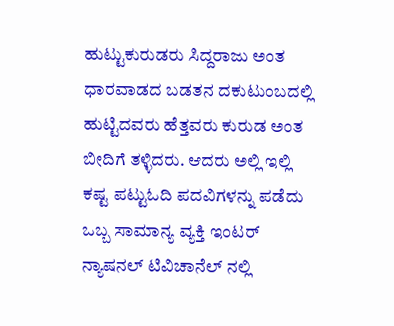ಹುಟ್ಟುಕುರುಡರು ಸಿದ್ದರಾಜು ಅಂತ ಧಾರವಾಡದ ಬಡತನ ದಕುಟುಂಬದಲ್ಲಿ ಹುಟ್ಟಿದವರು ಹೆತ್ತವರು ಕುರುಡ ಅಂತ ಬೀದಿಗೆ ತಳ್ಳಿದರು. ಆದರು ಅಲ್ಲಿ ಇಲ್ಲಿ ಕಷ್ಟ ಪಟ್ಟುಓದಿ ಪದವಿಗಳನ್ನು ಪಡೆದು ಒಬ್ಬ ಸಾಮಾನ್ಯ ವ್ಯಕ್ತಿ ಇಂಟರ್ ನ್ಯಾಷನಲ್ ಟಿವಿಚಾನೆಲ್ ನಲ್ಲಿ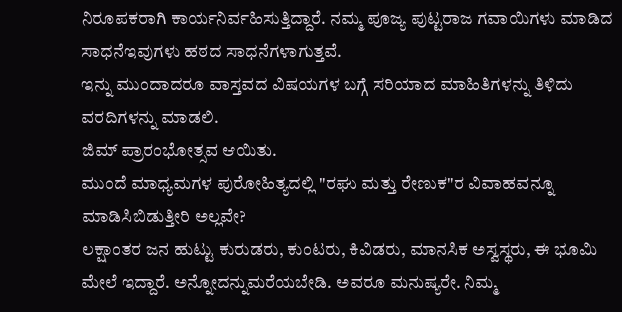ನಿರೂಪಕರಾಗಿ ಕಾರ್ಯನಿರ್ವಹಿಸುತ್ತಿದ್ದಾರೆ. ನಮ್ಮ ಪೂಜ್ಯ ಪುಟ್ಟರಾಜ ಗವಾಯಿಗಳು ಮಾಡಿದ ಸಾಧನೆಇವುಗಳು ಹಠದ ಸಾಧನೆಗಳಾಗುತ್ತವೆ.
ಇನ್ನು ಮುಂದಾದರೂ ವಾಸ್ತವದ ವಿಷಯಗಳ ಬಗ್ಗೆ ಸರಿಯಾದ ಮಾಹಿತಿಗಳನ್ನು ತಿಳಿದು ವರದಿಗಳನ್ನು ಮಾಡಲಿ.
ಜಿಮ್ ಪ್ರಾರಂಭೋತ್ಸವ ಆಯಿತು.
ಮುಂದೆ ಮಾಧ್ಯಮಗಳ ಪುರೋಹಿತ್ಯದಲ್ಲಿ "ರಘು ಮತ್ತು ರೇಣುಕ"ರ ವಿವಾಹವನ್ನೂ ಮಾಡಿಸಿಬಿಡುತ್ತೀರಿ ಅಲ್ಲವೇ?
ಲಕ್ಷಾಂತರ ಜನ ಹುಟ್ಟು ಕುರುಡರು, ಕುಂಟರು, ಕಿವಿಡರು, ಮಾನಸಿಕ ಅಸ್ವಸ್ಥರು, ಈ ಭೂಮಿ ಮೇಲೆ ಇದ್ದಾರೆ. ಅನ್ನೋದನ್ನುಮರೆಯಬೇಡಿ. ಅವರೂ ಮನುಷ್ಯರೇ. ನಿಮ್ಮ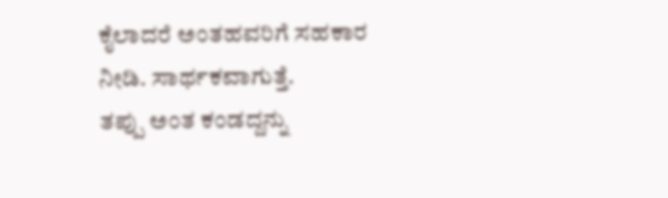ಕೈಲಾದರೆ ಅಂತಹವರಿಗೆ ಸಹಕಾರ ನೀಡಿ. ಸಾರ್ಥಕವಾಗುತ್ತೆ.
ತಪ್ಪು ಅಂತ ಕಂಡದ್ದನ್ನು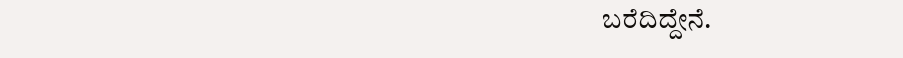ಬರೆದಿದ್ದೇನೆ.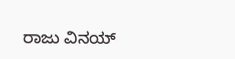ರಾಜು ವಿನಯ್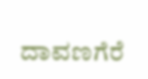ದಾವಣಗೆರೆ